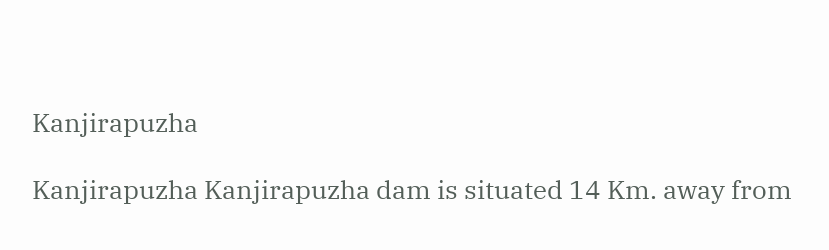Kanjirapuzha

Kanjirapuzha Kanjirapuzha dam is situated 14 Km. away from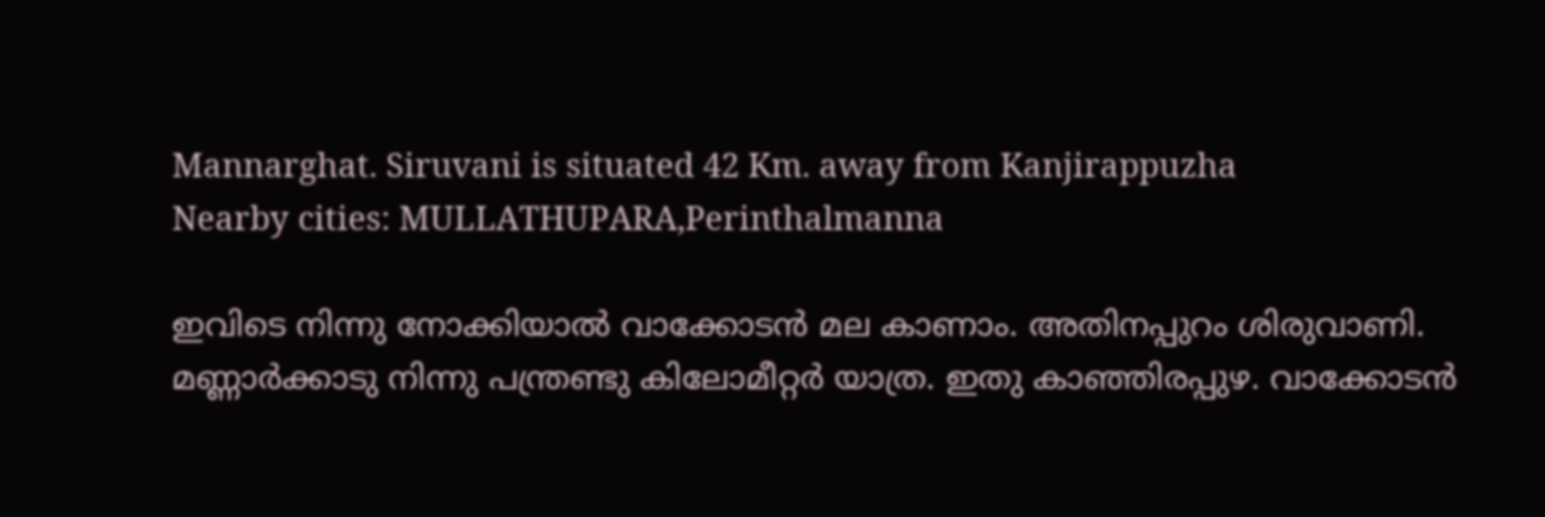Mannarghat. Siruvani is situated 42 Km. away from Kanjirappuzha
Nearby cities: MULLATHUPARA,Perinthalmanna

ഇവിടെ നിന്നു നോക്കിയാല്‍ വാക്കോടന്‍ മല കാണാം. അതിനപ്പുറം ശിരുവാണി. മണ്ണാര്‍ക്കാടു നിന്നു പന്ത്രണ്ടു കിലോമീറ്റര്‍ യാത്ര. ഇതു കാഞ്ഞിരപ്പുഴ. വാക്കോടന്‍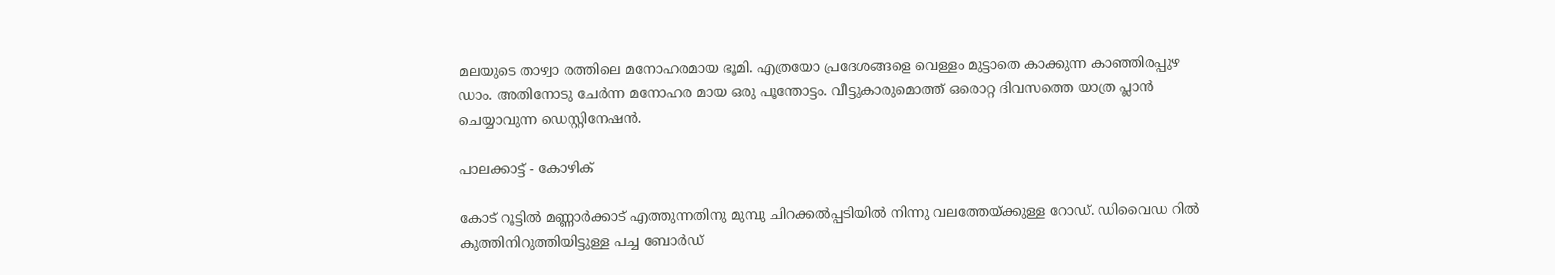മലയുടെ താഴ്വാ രത്തിലെ മനോഹരമായ ഭൂമി. എത്രയോ പ്രദേശങ്ങളെ വെള്ളം മുട്ടാതെ കാക്കുന്ന കാഞ്ഞിരപ്പുഴ ഡാം. അതിനോടു ചേര്‍ന്ന മനോഹര മായ ഒരു പൂന്തോട്ടം. വീട്ടുകാരുമൊത്ത് ഒരൊറ്റ ദിവസത്തെ യാത്ര പ്ലാന്‍ ചെയ്യാവുന്ന ഡെസ്റ്റിനേഷന്‍.

പാലക്കാട്ട് - കോഴിക്

കോട് റൂട്ടില്‍ മണ്ണാര്‍ക്കാട് എത്തുന്നതിനു മുമ്പു ചിറക്കല്‍പ്പടിയില്‍ നിന്നു വലത്തേയ്ക്കുള്ള റോഡ്. ഡിവൈഡ റില്‍ കുത്തിനിറുത്തിയിട്ടുള്ള പച്ച ബോര്‍ഡ്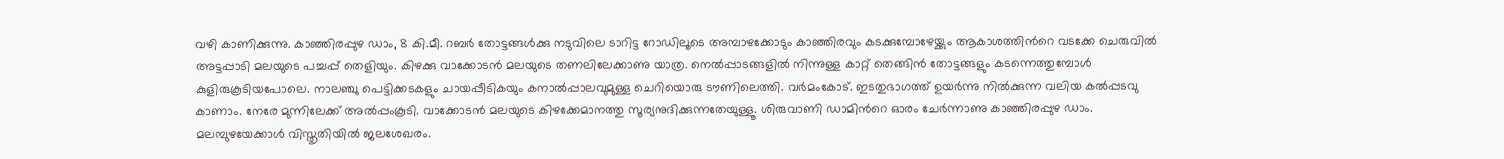വഴി കാണിക്കുന്നു. കാഞ്ഞിരപ്പുഴ ഡാം, 8 കി.മീ. റബര്‍ തോട്ടങ്ങള്‍ക്കു നടുവിലെ ടാറിട്ട റോഡിലൂടെ അമ്പാഴക്കോടും കാഞ്ഞിരവും കടക്കുമ്പോഴേയ്ക്കും ആകാശത്തിന്‍റെ വടക്കേ ചെരുവില്‍ അട്ടപ്പാടി മലയുടെ പച്ചപ്പ് തെളിയും. കിഴക്കു വാക്കോടന്‍ മലയുടെ തണലിലേക്കാണു യാത്ര. നെല്‍പ്പാടങ്ങളില്‍ നിന്നുള്ള കാറ്റ് തെങ്ങിന്‍ തോട്ടങ്ങളും കടന്നെത്തുമ്പോള്‍ കുളിരുകൂടിയപോലെ. നാലഞ്ചു പെട്ടിക്കടകളും ചായപ്പീടികയും കനാല്‍പ്പാലവുമുള്ള ചെറിയൊരു ടൗണിലെത്തി. വര്‍മംകോട്. ഇടതുഭാഗത്ത് ഉയര്‍ന്നു നില്‍ക്കുന്ന വലിയ കല്‍പ്പടവു കാണാം. നേരേ മുന്നിലേക്ക് അല്‍പ്പംകൂടി. വാക്കോടന്‍ മലയുടെ കിഴക്കേമാനത്തു സൂര്യനുദിക്കുന്നതേയുള്ളൂ. ശിരുവാണി ഡാമിന്‍റെ ഓരം ചേര്‍ന്നാണു കാഞ്ഞിരപ്പുഴ ഡാം. മലമ്പുഴയേക്കാള്‍ വിസ്തൃതിയില്‍ ജലശേഖരം.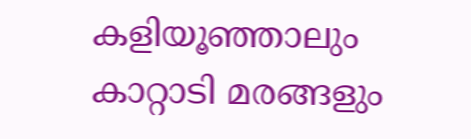കളിയൂഞ്ഞാലും കാറ്റാടി മരങ്ങളും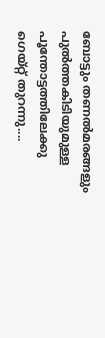ബോട്ടും തണല്‍മരങ്ങളും പുല്‍ത്തകിടിയുമുള്ള പൂന്തോട്ടത്തിലേക്കു ഗെയ്റ്റ് തുറന്നു....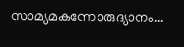സാമ്യമകന്നോരുദ്യാനം...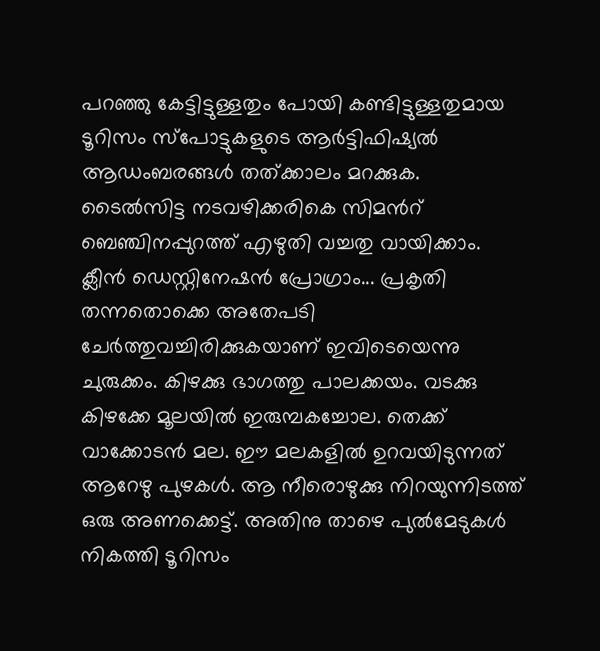പറഞ്ഞു കേട്ടിട്ടുള്ളതും പോയി കണ്ടിട്ടുള്ളതുമായ ടൂറിസം സ്പോട്ടുകളുടെ ആര്‍ട്ടിഫിഷ്യല്‍ ആഡംബരങ്ങള്‍ തത്ക്കാലം മറക്കുക. ടൈല്‍സിട്ട നടവഴിക്കരികെ സിമന്‍റ് ബെഞ്ചിനപ്പുറത്ത് എഴുതി വച്ചതു വായിക്കാം. ക്ലീന്‍ ഡെസ്റ്റിനേഷന്‍ പ്രോഗ്രാം... പ്രകൃതി തന്നതൊക്കെ അതേപടി ചേര്‍ത്തുവച്ചിരിക്കുകയാണ് ഇവിടെയെന്നു ചുരുക്കം. കിഴക്കു ഭാഗത്തു പാലക്കയം. വടക്കു കിഴക്കേ മൂലയില്‍ ഇരുമ്പകച്ചോല. തെക്ക് വാക്കോടന്‍ മല. ഈ മലകളില്‍ ഉറവയിടുന്നത് ആറേഴു പുഴകള്‍. ആ നീരൊഴുക്കു നിറയുന്നിടത്ത് ഒരു അണക്കെട്ട്. അതിനു താഴെ പുല്‍മേടുകള്‍ നികത്തി ടൂറിസം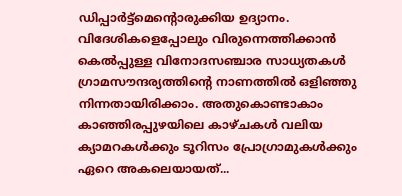ഡിപ്പാര്‍ട്ട്മെന്‍റൊരുക്കിയ ഉദ്യാനം. വിദേശികളെപ്പോലും വിരുന്നെത്തിക്കാന്‍ കെല്‍പ്പുള്ള വിനോദസഞ്ചാര സാധ്യതകള്‍ ഗ്രാമസൗന്ദര്യത്തിന്‍റെ നാണത്തില്‍ ഒളിഞ്ഞു നിന്നതായിരിക്കാം. അതുകൊണ്ടാകാം കാഞ്ഞിരപ്പുഴയിലെ കാഴ്ചകള്‍ വലിയ ക്യാമറകള്‍ക്കും ടൂറിസം പ്രോഗ്രാമുകള്‍ക്കും ഏറെ അകലെയായത്...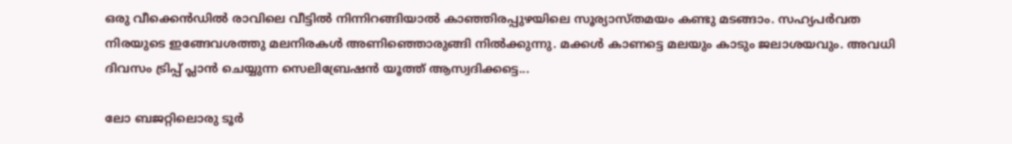ഒരു വീക്കെന്‍ഡില്‍ രാവിലെ വീട്ടില്‍ നിന്നിറങ്ങിയാല്‍ കാഞ്ഞിരപ്പുഴയിലെ സൂര്യാസ്തമയം കണ്ടു മടങ്ങാം. സഹ്യപര്‍വത നിരയുടെ ഇങ്ങേവശത്തു മലനിരകള്‍ അണിഞ്ഞൊരുങ്ങി നില്‍ക്കുന്നു. മക്കള്‍ കാണട്ടെ മലയും കാടും ജലാശയവും. അവധി ദിവസം ട്രിപ്പ് പ്ലാന്‍ ചെയ്യുന്ന സെലിബ്രേഷന്‍ യൂത്ത് ആസ്വദിക്കട്ടെ...

ലോ ബജറ്റിലൊരു ടൂര്‍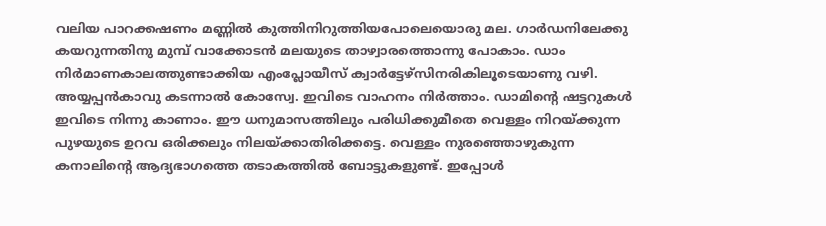വലിയ പാറക്കഷണം മണ്ണില്‍ കുത്തിനിറുത്തിയപോലെയൊരു മല. ഗാര്‍ഡനിലേക്കു കയറുന്നതിനു മുമ്പ് വാക്കോടന്‍ മലയുടെ താഴ്വാരത്തൊന്നു പോകാം. ഡാം നിര്‍മാണകാലത്തുണ്ടാക്കിയ എംപ്ലോയീസ് ക്വാര്‍ട്ടേഴ്സിനരികിലൂടെയാണു വഴി. അയ്യപ്പന്‍കാവു കടന്നാല്‍ കോസ്വേ. ഇവിടെ വാഹനം നിര്‍ത്താം. ഡാമിന്‍റെ ഷട്ടറുകള്‍ ഇവിടെ നിന്നു കാണാം. ഈ ധനുമാസത്തിലും പരിധിക്കുമീതെ വെള്ളം നിറയ്ക്കുന്ന പുഴയുടെ ഉറവ ഒരിക്കലും നിലയ്ക്കാതിരിക്കട്ടെ. വെള്ളം നുരഞ്ഞൊഴുകുന്ന കനാലിന്‍റെ ആദ്യഭാഗത്തെ തടാകത്തില്‍ ബോട്ടുകളുണ്ട്. ഇപ്പോള്‍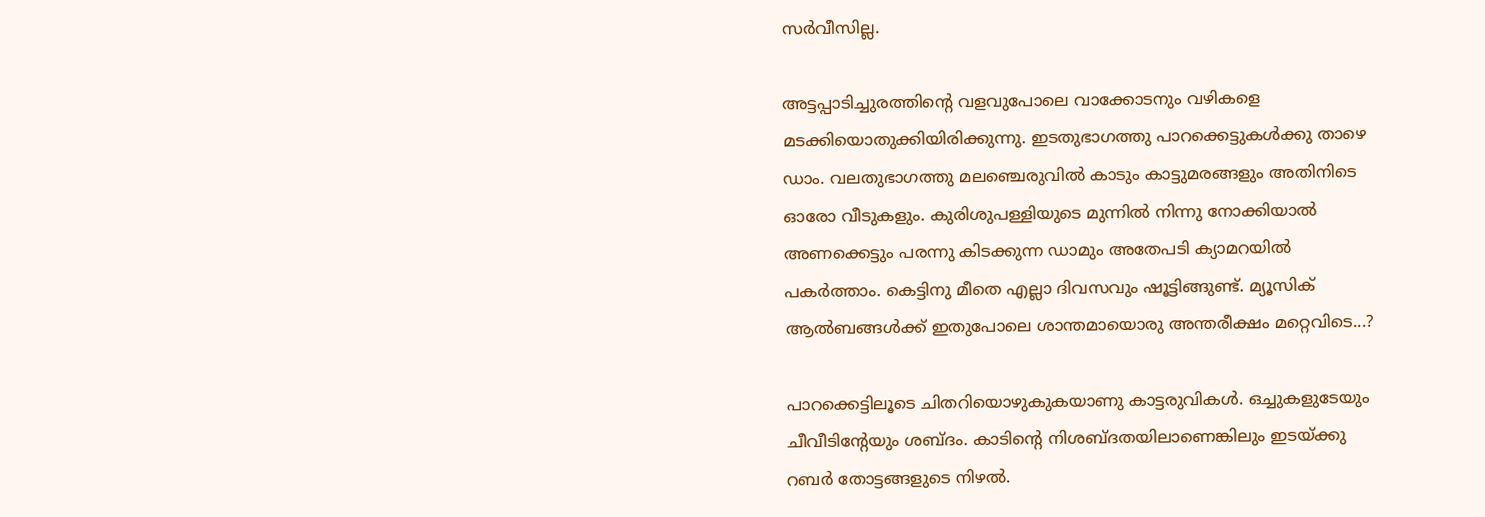സര്‍വീസില്ല.

അട്ടപ്പാടിച്ചുരത്തിന്‍റെ വളവുപോലെ വാക്കോടനും വഴികളെ മടക്കിയൊതുക്കിയിരിക്കുന്നു. ഇടതുഭാഗത്തു പാറക്കെട്ടുകള്‍ക്കു താഴെ ഡാം. വലതുഭാഗത്തു മലഞ്ചെരുവില്‍ കാടും കാട്ടുമരങ്ങളും അതിനിടെ ഓരോ വീടുകളും. കുരിശുപള്ളിയുടെ മുന്നില്‍ നിന്നു നോക്കിയാല്‍ അണക്കെട്ടും പരന്നു കിടക്കുന്ന ഡാമും അതേപടി ക്യാമറയില്‍ പകര്‍ത്താം. കെട്ടിനു മീതെ എല്ലാ ദിവസവും ഷൂട്ടിങ്ങുണ്ട്. മ്യൂസിക് ആല്‍ബങ്ങള്‍ക്ക് ഇതുപോലെ ശാന്തമായൊരു അന്തരീക്ഷം മറ്റെവിടെ...?

പാറക്കെട്ടിലൂടെ ചിതറിയൊഴുകുകയാണു കാട്ടരുവികള്‍. ഒച്ചുകളുടേയും ചീവീടിന്‍റേയും ശബ്ദം. കാടിന്‍റെ നിശബ്ദതയിലാണെങ്കിലും ഇടയ്ക്കു റബര്‍ തോട്ടങ്ങളുടെ നിഴല്‍.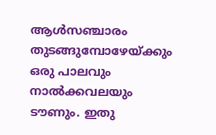ആള്‍സഞ്ചാരം തുടങ്ങുമ്പോഴേയ്ക്കും ഒരു പാലവും നാല്‍ക്കവലയും ടൗണും. ഇതു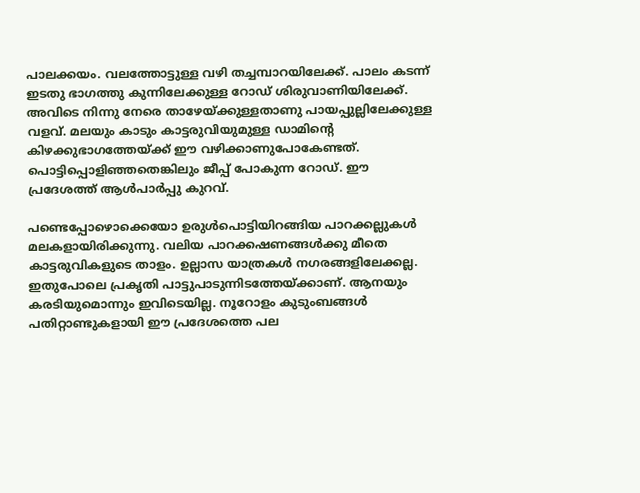പാലക്കയം. വലത്തോട്ടുള്ള വഴി തച്ചമ്പാറയിലേക്ക്. പാലം കടന്ന് ഇടതു ഭാഗത്തു കുന്നിലേക്കുള്ള റോഡ് ശിരുവാണിയിലേക്ക്. അവിടെ നിന്നു നേരെ താഴേയ്ക്കുള്ളതാണു പായപ്പുല്ലിലേക്കുള്ള വളവ്. മലയും കാടും കാട്ടരുവിയുമുള്ള ഡാമിന്‍റെ കിഴക്കുഭാഗത്തേയ്ക്ക് ഈ വഴിക്കാണുപോകേണ്ടത്. പൊട്ടിപ്പൊളിഞ്ഞതെങ്കിലും ജീപ്പ് പോകുന്ന റോഡ്. ഈ പ്രദേശത്ത് ആള്‍പാര്‍പ്പു കുറവ്.

പണ്ടെപ്പോഴൊക്കെയോ ഉരുള്‍പൊട്ടിയിറങ്ങിയ പാറക്കല്ലുകള്‍ മലകളായിരിക്കുന്നു. വലിയ പാറക്കഷണങ്ങള്‍ക്കു മീതെ കാട്ടരുവികളുടെ താളം. ഉല്ലാസ യാത്രകള്‍ നഗരങ്ങളിലേക്കല്ല. ഇതുപോലെ പ്രകൃതി പാട്ടുപാടുന്നിടത്തേയ്ക്കാണ്. ആനയും കരടിയുമൊന്നും ഇവിടെയില്ല. നൂറോളം കുടുംബങ്ങള്‍ പതിറ്റാണ്ടുകളായി ഈ പ്രദേശത്തെ പല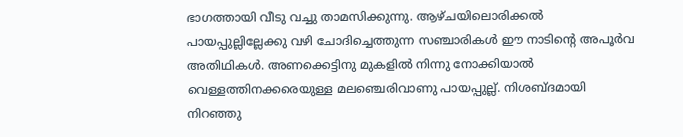ഭാഗത്തായി വീടു വച്ചു താമസിക്കുന്നു. ആഴ്ചയിലൊരിക്കല്‍ പായപ്പുല്ലില്ലേക്കു വഴി ചോദിച്ചെത്തുന്ന സഞ്ചാരികള്‍ ഈ നാടിന്‍റെ അപൂര്‍വ അതിഥികള്‍. അണക്കെട്ടിനു മുകളില്‍ നിന്നു നോക്കിയാല്‍ വെള്ളത്തിനക്കരെയുള്ള മലഞ്ചെരിവാണു പായപ്പുല്ല്. നിശബ്ദമായി നിറഞ്ഞു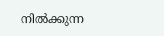നില്‍ക്കുന്ന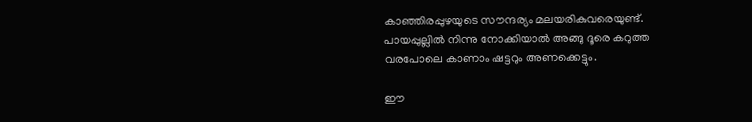കാഞ്ഞിരപ്പുഴയുടെ സൗന്ദര്യം മലയരികുവരെയുണ്ട്. പായപ്പുല്ലില്‍ നിന്നു നോക്കിയാല്‍ അങ്ങു ദൂരെ കറുത്ത വരപോലെ കാണാം ഷട്ടറും അണക്കെട്ടും.

ഈ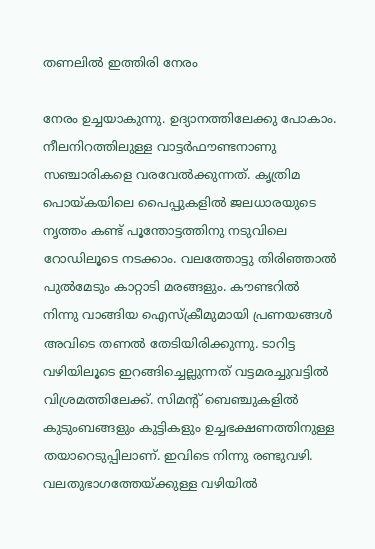തണലില്‍ ഇത്തിരി നേരം

നേരം ഉച്ചയാകുന്നു. ഉദ്യാനത്തിലേക്കു പോകാം. നീലനിറത്തിലുള്ള വാട്ടര്‍ഫൗണ്ടനാണു സഞ്ചാരികളെ വരവേല്‍ക്കുന്നത്. കൃത്രിമ പൊയ്കയിലെ പൈപ്പുകളില്‍ ജലധാരയുടെ നൃത്തം കണ്ട് പൂന്തോട്ടത്തിനു നടുവിലെ റോഡിലൂടെ നടക്കാം. വലത്തോട്ടു തിരിഞ്ഞാല്‍ പുല്‍മേടും കാറ്റാടി മരങ്ങളും. കൗണ്ടറില്‍ നിന്നു വാങ്ങിയ ഐസ്ക്രീമുമായി പ്രണയങ്ങള്‍ അവിടെ തണല്‍ തേടിയിരിക്കുന്നു. ടാറിട്ട വഴിയിലൂടെ ഇറങ്ങിച്ചെല്ലുന്നത് വട്ടമരച്ചുവട്ടില്‍ വിശ്രമത്തിലേക്ക്. സിമന്‍റ് ബെഞ്ചുകളില്‍ കുടുംബങ്ങളും കുട്ടികളും ഉച്ചഭക്ഷണത്തിനുള്ള തയാറെടുപ്പിലാണ്. ഇവിടെ നിന്നു രണ്ടുവഴി. വലതുഭാഗത്തേയ്ക്കുള്ള വഴിയില്‍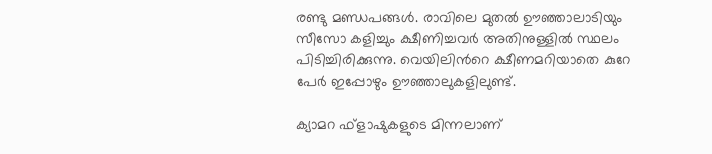രണ്ടു മണ്ഡപങ്ങള്‍. രാവിലെ മുതല്‍ ഊഞ്ഞാലാടിയും സീസോ കളിച്ചും ക്ഷീണിച്ചവര്‍ അതിനുള്ളില്‍ സ്ഥലം പിടിച്ചിരിക്കുന്നു. വെയിലിന്‍റെ ക്ഷീണമറിയാതെ കുറേ പേര്‍ ഇപ്പോഴും ഊഞ്ഞാലുകളിലുണ്ട്.

ക്യാമറ ഫ്ളാഷുകളുടെ മിന്നലാണ്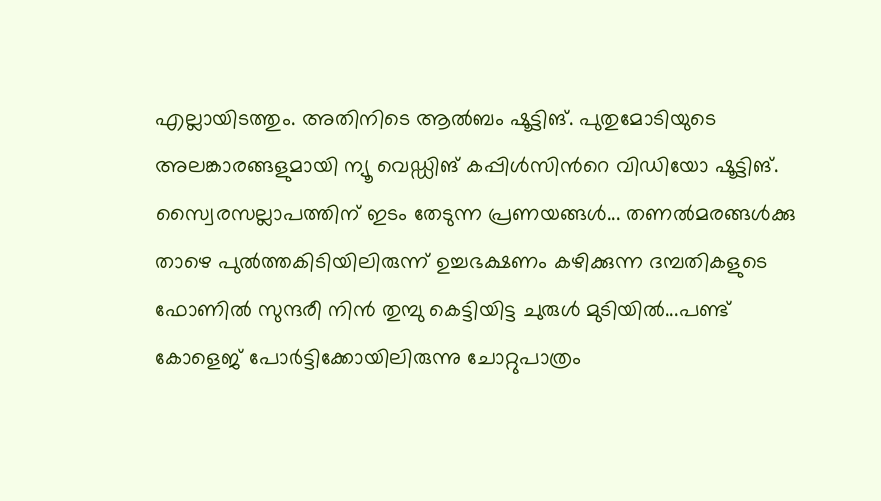എല്ലായിടത്തും. അതിനിടെ ആല്‍ബം ഷൂട്ടിങ്. പുതുമോടിയുടെ അലങ്കാരങ്ങളുമായി ന്യൂ വെഡ്ഡിങ് കപ്പിള്‍സിന്‍റെ വിഡിയോ ഷൂട്ടിങ്. സ്വൈരസല്ലാപത്തിന് ഇടം തേടുന്ന പ്രണയങ്ങള്‍... തണല്‍മരങ്ങള്‍ക്കു താഴെ പുല്‍ത്തകിടിയിലിരുന്ന് ഉച്ചഭക്ഷണം കഴിക്കുന്ന ദമ്പതികളുടെ ഫോണില്‍ സുന്ദരീ നിന്‍ തുമ്പു കെട്ടിയിട്ട ചുരുള്‍ മുടിയില്‍...പണ്ട് കോളെജ് പോര്‍ട്ടിക്കോയിലിരുന്നു ചോറ്റുപാത്രം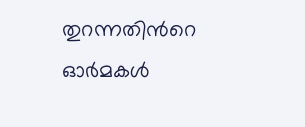തുറന്നതിന്‍റെ ഓര്‍മകള്‍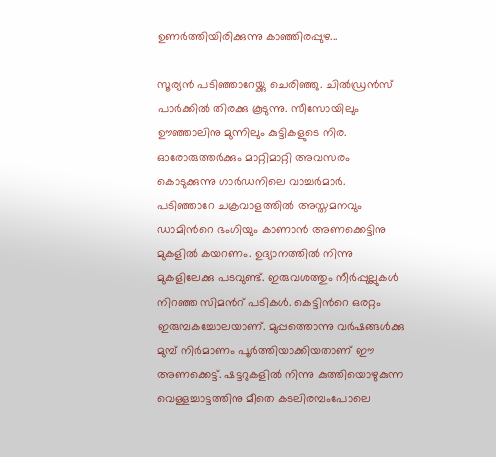ഉണര്‍ത്തിയിരിക്കുന്നു കാഞ്ഞിരപ്പുഴ...

സൂര്യന്‍ പടിഞ്ഞാറേയ്ക്കു ചെരിഞ്ഞു. ചില്‍ഡ്രന്‍സ് പാര്‍ക്കില്‍ തിരക്കു കൂടുന്നു. സീസോയിലും ഊഞ്ഞാലിനു മുന്നിലും കുട്ടികളുടെ നിര. ഓരോരുത്തര്‍ക്കും മാറ്റിമാറ്റി അവസരം കൊടുക്കുന്നു ഗാര്‍ഡനിലെ വാച്ചര്‍മാര്‍. പടിഞ്ഞാറേ ചക്രവാളത്തില്‍ അസ്തമനവും ഡാമിന്‍റെ ഭംഗിയും കാണാന്‍ അണക്കെട്ടിനു മുകളില്‍ കയറണം. ഉദ്യാനത്തില്‍ നിന്നു മുകളിലേക്കു പടവുണ്ട്. ഇരുവശത്തും നീര്‍പ്പുല്ലുകള്‍ നിറഞ്ഞ സിമന്‍റ് പടികള്‍. കെട്ടിന്‍റെ ഒരറ്റം ഇരുമ്പകച്ചോലയാണ്. മുപ്പത്തൊന്നു വര്‍ഷങ്ങള്‍ക്കു മുമ്പ് നിര്‍മാണം പൂര്‍ത്തിയാക്കിയതാണ് ഈ അണക്കെട്ട്. ഷട്ടറുകളില്‍ നിന്നു കുത്തിയൊഴുകുന്ന വെള്ളച്ചാട്ടത്തിനു മീതെ കടലിരമ്പംപോലെ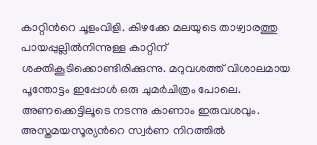കാറ്റിന്‍റെ ചൂളംവിളി. കിഴക്കേ മലയുടെ താഴ്വാരത്തു പായപ്പുല്ലില്‍നിന്നുള്ള കാറ്റിന് ശക്തികൂടിക്കൊണ്ടിരിക്കുന്നു. മറുവശത്ത് വിശാലമായ പൂന്തോട്ടം ഇപ്പോള്‍ ഒരു ചുമര്‍ചിത്രം പോലെ. അണക്കെട്ടിലൂടെ നടന്നു കാണാം ഇരുവശവും. അസ്തമയസൂര്യന്‍റെ സ്വര്‍ണ നിറത്തില്‍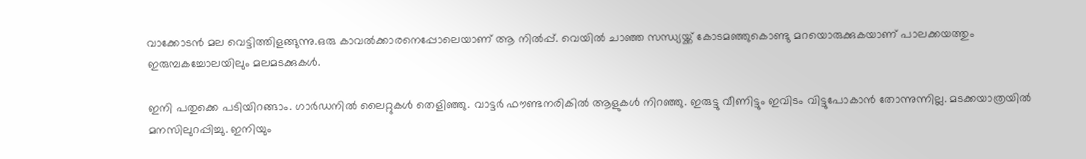വാക്കോടന്‍ മല വെട്ടിത്തിളങ്ങുന്നു.ഒരു കാവല്‍ക്കാരനെപ്പോലെയാണ് ആ നില്‍പ്പ്. വെയില്‍ ചാഞ്ഞ സന്ധ്യയ്ക്ക് കോടമഞ്ഞുകൊണ്ടു മറയൊരുക്കുകയാണ് പാലക്കയത്തും ഇരുമ്പകച്ചോലയിലും മലമടക്കുകള്‍.

ഇനി പതുക്കെ പടിയിറങ്ങാം. ഗാര്‍ഡനില്‍ ലൈറ്റുകള്‍ തെളിഞ്ഞു. വാട്ടര്‍ ഫൗണ്ടനരികില്‍ ആളുകള്‍ നിറഞ്ഞു. ഇരുട്ടു വീണിട്ടും ഇവിടം വിട്ടുപോകാന്‍ തോന്നുന്നില്ല. മടക്കയാത്രയില്‍ മനസിലുറപ്പിച്ചു. ഇനിയും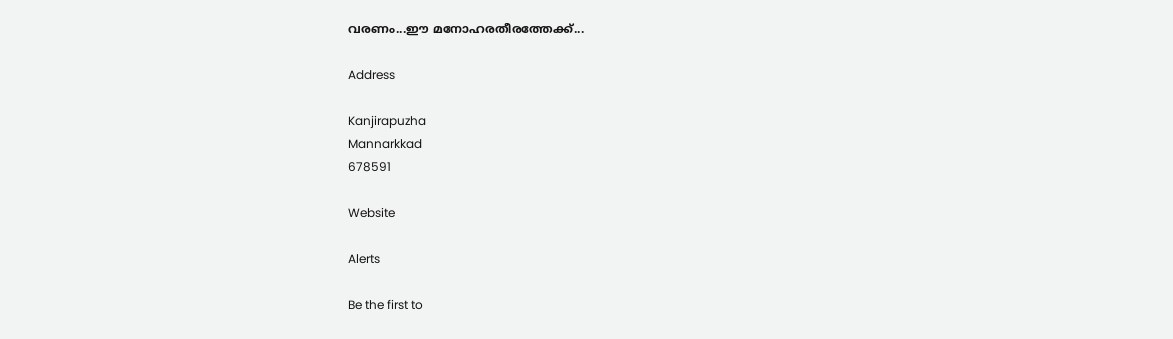വരണം...ഈ മനോഹരതീരത്തേക്ക്...

Address

Kanjirapuzha
Mannarkkad
678591

Website

Alerts

Be the first to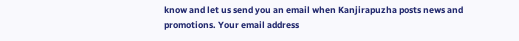know and let us send you an email when Kanjirapuzha posts news and promotions. Your email address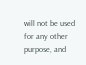will not be used for any other purpose, and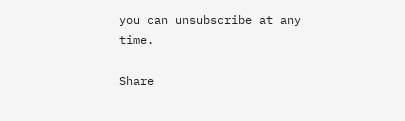you can unsubscribe at any time.

Share